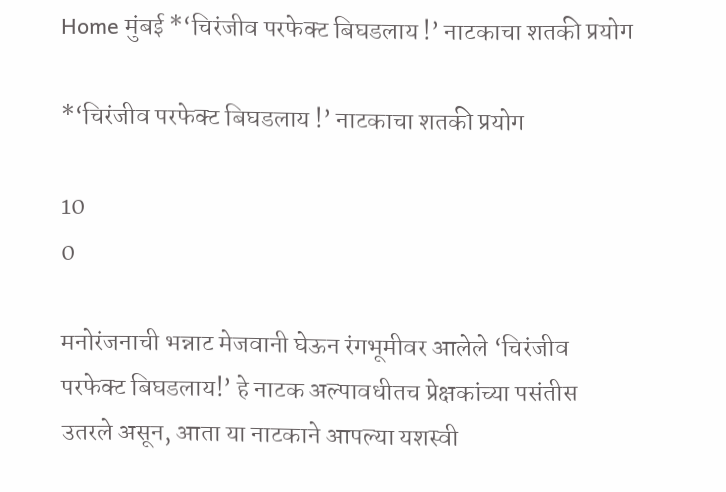Home मुंबई *‘चिरंजीव परफेक्ट बिघडलाय !’ नाटकाचा शतकी प्रयोग

*‘चिरंजीव परफेक्ट बिघडलाय !’ नाटकाचा शतकी प्रयोग

10
0

मनोरंजनाची भन्नाट मेजवानी घेऊन रंगभूमीवर आलेले ‘चिरंजीव परफेक्ट बिघडलाय!’ हे नाटक अल्पावधीतच प्रेक्षकांच्या पसंतीस उतरले असून, आता या नाटकाने आपल्या यशस्वी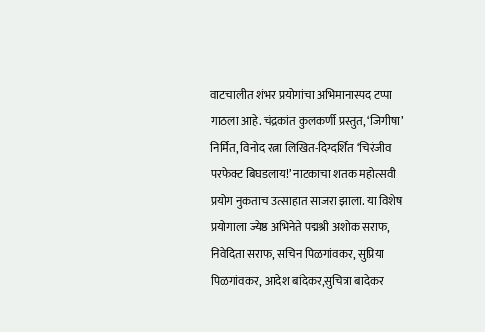वाटचालीत शंभर प्रयोगांचा अभिमानास्पद टप्पा गाठला आहे. चंद्रकांत कुलकर्णी प्रस्तुत, ‘जिगीषा’ निर्मित, विनोद रत्ना लिखित-दिग्दर्शित ‘चिरंजीव परफेक्ट बिघडलाय!’ नाटकाचा शतक महोत्सवी प्रयोग नुकताच उत्साहात साजरा झाला. या विशेष प्रयोगाला ज्येष्ठ अभिनेते पद्मश्री अशोक सराफ, निवेदिता सराफ, सचिन पिळगांवकर, सुप्रिया पिळगांवकर, आदेश बांदेकर,सुचित्रा बादेकर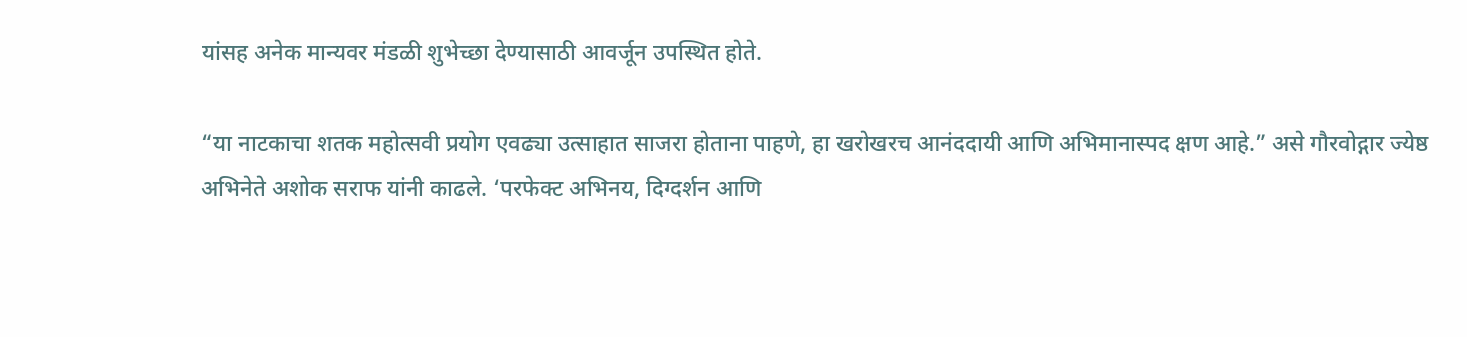यांसह अनेक मान्यवर मंडळी शुभेच्छा देण्यासाठी आवर्जून उपस्थित होते.

“या नाटकाचा शतक महोत्सवी प्रयोग एवढ्या उत्साहात साजरा होताना पाहणे, हा खरोखरच आनंददायी आणि अभिमानास्पद क्षण आहे.” असे गौरवोद्गार ज्येष्ठ अभिनेते अशोक सराफ यांनी काढले. ‘परफेक्ट अभिनय, दिग्दर्शन आणि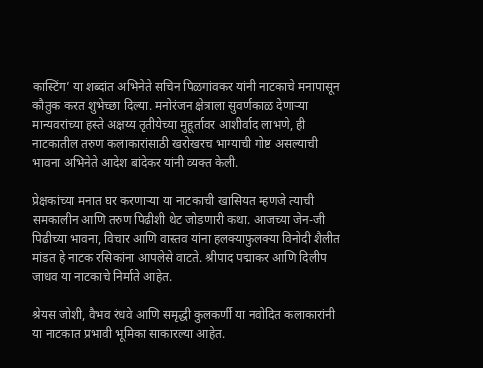कास्टिंग’ या शब्दांत अभिनेते सचिन पिळगांवकर यांनी नाटकाचे मनापासून कौतुक करत शुभेच्छा दिल्या. मनोरंजन क्षेत्राला सुवर्णकाळ देणाऱ्या मान्यवरांच्या हस्ते अक्षय्य तृतीयेच्या मुहूर्तावर आशीर्वाद लाभणे, ही नाटकातील तरुण कलाकारांसाठी खरोखरच भाग्याची गोष्ट असल्याची भावना अभिनेते आदेश बांदेकर यांनी व्यक्त केली.

प्रेक्षकांच्या मनात घर करणाऱ्या या नाटकाची खासियत म्हणजे त्याची समकालीन आणि तरुण पिढीशी थेट जोडणारी कथा. आजच्या जेन-जी पिढीच्या भावना, विचार आणि वास्तव यांना हलक्याफुलक्या विनोदी शैलीत मांडत हे नाटक रसिकांना आपलेसे वाटते. श्रीपाद पद्माकर आणि दिलीप जाधव या नाटकाचे निर्माते आहेत.

श्रेयस जोशी, वैभव रंधवे आणि समृद्धी कुलकर्णी या नवोदित कलाकारांनी या नाटकात प्रभावी भूमिका साकारल्या आहेत.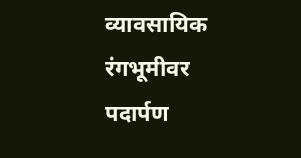व्यावसायिक रंगभूमीवर पदार्पण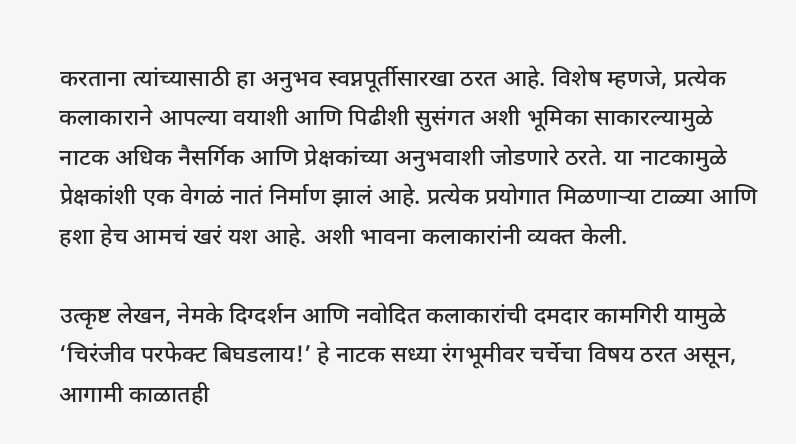करताना त्यांच्यासाठी हा अनुभव स्वप्नपूर्तीसारखा ठरत आहे. विशेष म्हणजे, प्रत्येक कलाकाराने आपल्या वयाशी आणि पिढीशी सुसंगत अशी भूमिका साकारल्यामुळे नाटक अधिक नैसर्गिक आणि प्रेक्षकांच्या अनुभवाशी जोडणारे ठरते. या नाटकामुळे प्रेक्षकांशी एक वेगळं नातं निर्माण झालं आहे. प्रत्येक प्रयोगात मिळणाऱ्या टाळ्या आणि हशा हेच आमचं खरं यश आहे. अशी भावना कलाकारांनी व्यक्त केली.

उत्कृष्ट लेखन, नेमके दिग्दर्शन आणि नवोदित कलाकारांची दमदार कामगिरी यामुळे ‘चिरंजीव परफेक्ट बिघडलाय!’ हे नाटक सध्या रंगभूमीवर चर्चेचा विषय ठरत असून, आगामी काळातही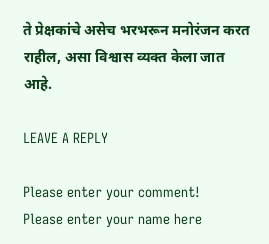ते प्रेक्षकांचे असेच भरभरून मनोरंजन करत राहील, असा विश्वास व्यक्त केला जात आहे.

LEAVE A REPLY

Please enter your comment!
Please enter your name here